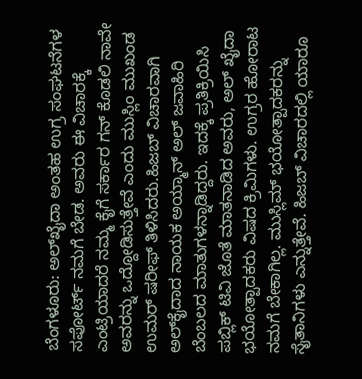ಬೆಂಗಳೂರು: ಅಲ್‍ಖೈದಾ ಅಂತಹ ಉಗ್ರ ಸಂಘಟನೆಗಳ ಸಪೋರ್ಟ್ ನಮಗೆ ಬೇಡ. ಅವರು ಈ ವಿಚಾರಕ್ಕೆ ಎಂಟ್ರಿಯಾದರೆ ನಮ್ಮ ಕೈಗೆ ಸರ್ಕಾರ ಗನ್ ಕೊಡಲಿ ನಾವೇ ಅವರನ್ನು ಒದ್ದೋಡಿಸುತ್ತೇವೆ ಎಂದು ಮುಸ್ಲಿಂ ಮುಖಂಡ ಉಮರ್ ಷರೀಫ್ ತಿಳಿಸಿದರು.ಹಿಜಬ್ ವಿಚಾರವಾಗಿ ಅಲ್‍ಕೈದಾದ ನಾಯಕ ಅಯ್ಮಾನ್ ಅಲ್ ಜವಾಹಿರಿ ಬೆಂಬಲದ ಮಾತುಗಳನ್ನಾಡಿದ್ದರು. ಇದಕ್ಕೆ ಪ್ರತಿಕ್ರಿಯಿಸಿ ಪಬ್ಲಿಕ್ ಟಿವಿ ಜೊತೆ ಮಾತನಾಡಿದ ಅವರು, ಅಲ್ ಖೈದಾ ಭಯೋತ್ಪಾದಕರು ವಿಷದ ಕ್ರಿಮಿಗಳು. ಉಗ್ರರ ಹೋರಾಟ ನಮಗೆ ಬೇಕಾಗಿಲ್ಲ. ಮುಸ್ಲಿಮ್ ಭಯೋತ್ಪಾದಕರನ್ನು ಸೈತಾನಿಗಳು ಎನ್ನುತ್ತೇವೆ. ಹಿಜಬ್ ವಿಚಾರದಲ್ಲಿ ಯಾರೂ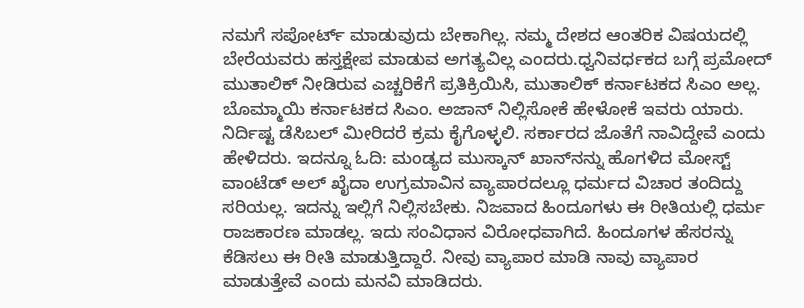ನಮಗೆ ಸಪೋರ್ಟ್ ಮಾಡುವುದು ಬೇಕಾಗಿಲ್ಲ. ನಮ್ಮ ದೇಶದ ಆಂತರಿಕ ವಿಷಯದಲ್ಲಿ ಬೇರೆಯವರು ಹಸ್ತಕ್ಷೇಪ ಮಾಡುವ ಅಗತ್ಯವಿಲ್ಲ ಎಂದರು.ಧ್ವನಿವರ್ಧಕದ ಬಗ್ಗೆ ಪ್ರಮೋದ್ ಮುತಾಲಿಕ್ ನೀಡಿರುವ ಎಚ್ಚರಿಕೆಗೆ ಪ್ರತಿಕ್ರಿಯಿಸಿ, ಮುತಾಲಿಕ್ ಕರ್ನಾಟಕದ ಸಿಎಂ ಅಲ್ಲ. ಬೊಮ್ಮಾಯಿ ಕರ್ನಾಟಕದ ಸಿಎಂ. ಅಜಾನ್ ನಿಲ್ಲಿಸೋಕೆ ಹೇಳೋಕೆ ಇವರು ಯಾರು. ನಿರ್ದಿಷ್ಟ ಡೆಸಿಬಲ್ ಮೀರಿದರೆ ಕ್ರಮ ಕೈಗೊಳ್ಳಲಿ. ಸರ್ಕಾರದ ಜೊತೆಗೆ ನಾವಿದ್ದೇವೆ ಎಂದು ಹೇಳಿದರು. ಇದನ್ನೂ ಓದಿ: ಮಂಡ್ಯದ ಮುಸ್ಕಾನ್ ಖಾನ್‍ನನ್ನು ಹೊಗಳಿದ ಮೋಸ್ಟ್ ವಾಂಟೆಡ್ ಅಲ್ ಖೈದಾ ಉಗ್ರಮಾವಿನ ವ್ಯಾಪಾರದಲ್ಲೂ ಧರ್ಮದ ವಿಚಾರ ತಂದಿದ್ದು ಸರಿಯಲ್ಲ. ಇದನ್ನು ಇಲ್ಲಿಗೆ ನಿಲ್ಲಿಸಬೇಕು. ನಿಜವಾದ ಹಿಂದೂಗಳು ಈ ರೀತಿಯಲ್ಲಿ ಧರ್ಮ ರಾಜಕಾರಣ ಮಾಡಲ್ಲ. ಇದು ಸಂವಿಧಾನ ವಿರೋಧವಾಗಿದೆ. ಹಿಂದೂಗಳ ಹೆಸರನ್ನು ಕೆಡಿಸಲು ಈ ರೀತಿ ಮಾಡುತ್ತಿದ್ದಾರೆ. ನೀವು ವ್ಯಾಪಾರ ಮಾಡಿ ನಾವು ವ್ಯಾಪಾರ ಮಾಡುತ್ತೇವೆ ಎಂದು ಮನವಿ ಮಾಡಿದರು.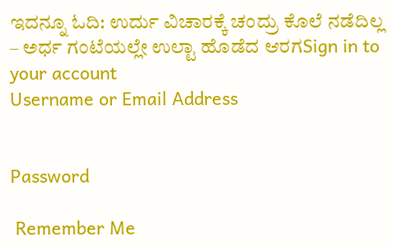ಇದನ್ನೂ ಓದಿ: ಉರ್ದು ವಿಚಾರಕ್ಕೆ ಚಂದ್ರು ಕೊಲೆ ನಡೆದಿಲ್ಲ – ಅರ್ಧ ಗಂಟೆಯಲ್ಲೇ ಉಲ್ಟಾ ಹೊಡೆದ ಆರಗSign in to your account
Username or Email Address


Password

 Remember Me